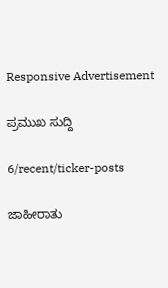Responsive Advertisement

ಪ್ರಮುಖ ಸುದ್ದಿ

6/recent/ticker-posts

ಜಾಹೀರಾತು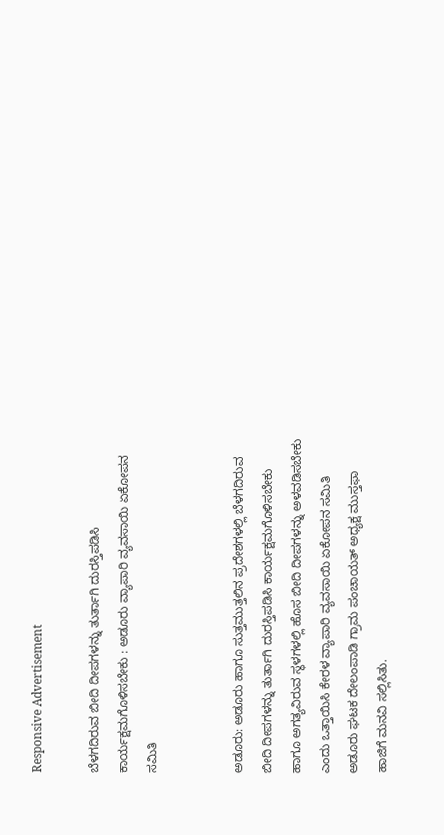Responsive Advertisement

ಬೆಳಗದಿರುವ ಬೀದಿ ದೀಪಗಳನ್ನು ತುರ್ತಾಗಿ ದುರಸ್ತಿಪಡಿಸಿ ಕಾರ್ಯಕ್ಷಮಗೊಳಿಸಬೇಕು : ಅಡೂರು ವ್ಯಾಪಾರಿ ವ್ಯವಸಾಯಿ ಏಕೋಪನ ಸಮಿತಿ


ಅಡೂರು: ಅಡೂರು ಹಾಗೂ ಸುತ್ತಮುತ್ತಲಿನ ಪ್ರದೇಶಗಳಲ್ಲಿ ಬೆಳಗದಿರುವ ಬೀದಿ ದೀಪಗಳನ್ನು ತುರ್ತಾಗಿ ದುರಸ್ತಿಪಡಿಸಿ ಕಾರ್ಯಕ್ಷಮಗೊಳಿಸಬೇಕು ಹಾಗೂ ಅಗತ್ಯವಿರುವ ಸ್ಥಳಗಳಲ್ಲಿ ಹೊಸ ಬೀದಿ ದೀಪಗಳನ್ನು ಅಳವಡಿಸಬೇಕು ಎಂದು ಒತ್ತಾಯಿಸಿ ಕೇರಳ ವ್ಯಾಪಾರಿ ವ್ಯವಸಾಯಿ ಏಕೋಪನ ಸಮಿತಿ ಅಡೂರು ಘಟಕ ದೇಲಂಪಾಡಿ ಗ್ರಾಮ ಪಂಚಾಯತ್ ಅಧ್ಯಕ್ಷ ಮುಸ್ತಫಾ ಹಾಜಿಗೆ ಮನವಿ ಸಲ್ಲಿಸಿತು.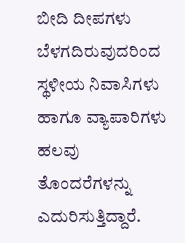ಬೀದಿ ದೀಪಗಳು ಬೆಳಗದಿರುವುದರಿಂದ ಸ್ಥಳೀಯ ನಿವಾಸಿಗಳು ಹಾಗೂ ವ್ಯಾಪಾರಿಗಳು ಹಲವು ತೊಂದರೆಗಳನ್ನು ಎದುರಿಸುತ್ತಿದ್ದಾರೆ.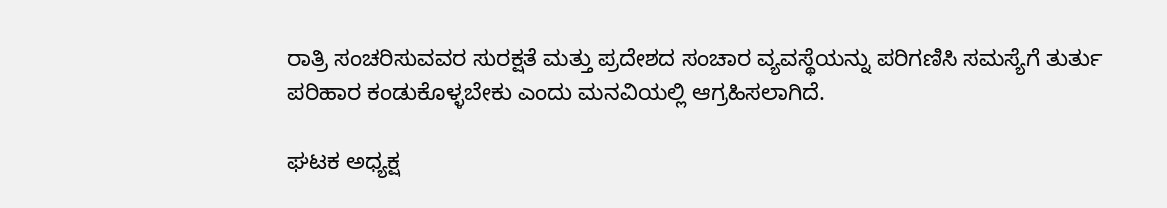ರಾತ್ರಿ ಸಂಚರಿಸುವವರ ಸುರಕ್ಷತೆ ಮತ್ತು ಪ್ರದೇಶದ ಸಂಚಾರ ವ್ಯವಸ್ಥೆಯನ್ನು ಪರಿಗಣಿಸಿ ಸಮಸ್ಯೆಗೆ ತುರ್ತು ಪರಿಹಾರ ಕಂಡುಕೊಳ್ಳಬೇಕು ಎಂದು ಮನವಿಯಲ್ಲಿ ಆಗ್ರಹಿಸಲಾಗಿದೆ.

ಘಟಕ ಅಧ್ಯಕ್ಷ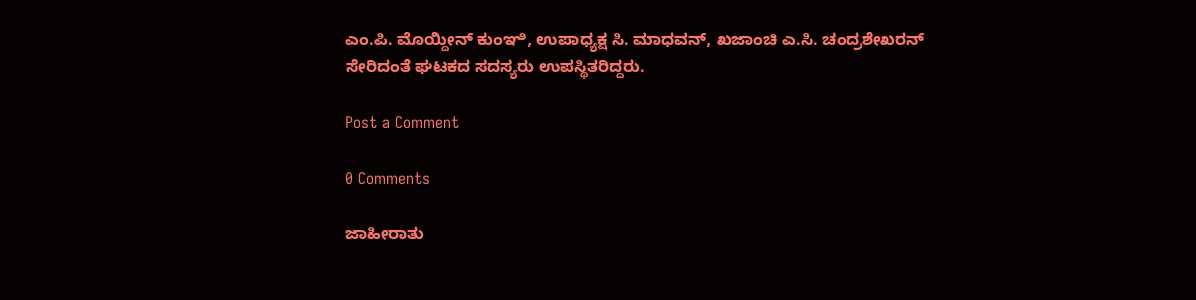ಎಂ.ಪಿ. ಮೊಯ್ದೀನ್ ಕುಂಞಿ, ಉಪಾಧ್ಯಕ್ಷ ಸಿ. ಮಾಧವನ್, ಖಜಾಂಚಿ ಎ.ಸಿ. ಚಂದ್ರಶೇಖರನ್ ಸೇರಿದಂತೆ ಘಟಕದ ಸದಸ್ಯರು ಉಪಸ್ಥಿತರಿದ್ದರು.

Post a Comment

0 Comments

ಜಾಹೀರಾತು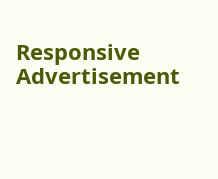Responsive Advertisement